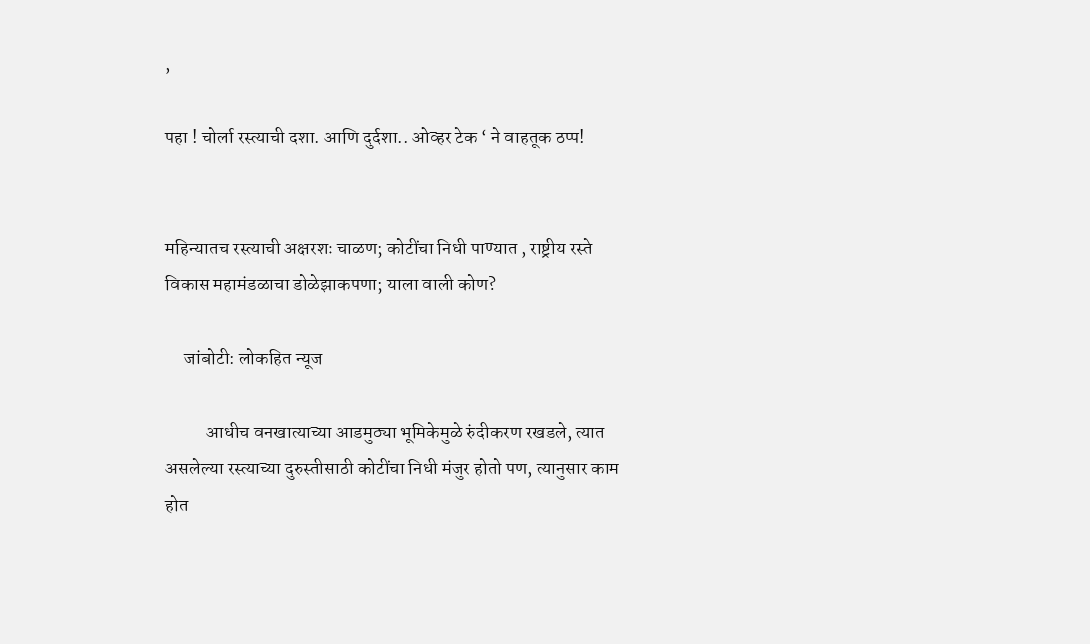,

पहा ! चोर्ला रस्त्याची दशा. आणि दुर्दशा.. ओव्हर टेक ‘ ने वाहतूक ठप्प!


महिन्यातच रस्त्याची अक्षरशः चाळण; कोटींचा निधी पाण्यात , राष्ट्रीय रस्ते विकास महामंडळाचा डोळेझाकपणा; याला वाली कोण?

     जांबोटी: लोकहित न्यूज

           आधीच वनखात्याच्या आडमुठ्या भूमिकेमुळे रुंदीकरण रखडले, त्यात असलेल्या रस्त्याच्या दुरुस्तीसाठी कोटींचा निधी मंजुर होतो पण, त्यानुसार काम होत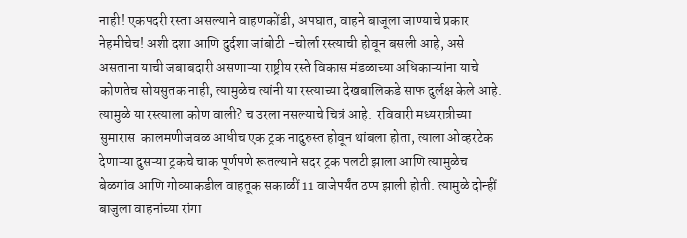नाही! एकपदरी रस्ता असल्याने वाहणकोंडी, अपघात, वाहने बाजूला जाण्याचे प्रकार नेहमीचेच! अशी दशा आणि दुर्दशा जांबोटी -चोर्ला रस्त्याची होवून बसली आहे, असे असताना याची जबाबदारी असणाऱ्या राष्ट्रीय रस्ते विकास मंडळाच्या अधिकाऱ्यांना याचे कोणतेच सोयसुतक नाही, त्यामुळेच त्यांनी या रस्त्याच्या देखबालिकडे साफ दुर्लक्ष केले आहे. त्यामुळे या रस्त्याला कोण वाली? च उरला नसल्याचे चित्रं आहे.  रविवारी मध्यरात्रीच्या सुमारास  कालमणीजवळ आधीच एक ट्रक नादुरुस्त होवून थांबला होता, त्याला ओव्हरटेक देणाऱ्या दुसऱ्या ट्रकचे चाक पूर्णपणे रूतल्याने सदर ट्रक पलटी झाला आणि त्यामुळेच बेळगांव आणि गोव्याकडील वाहतूक सकाळीं 11 वाजेपर्यंत ठप्प झाली होती. त्यामुळे दोन्हीं बाजुला वाहनांच्या रांगा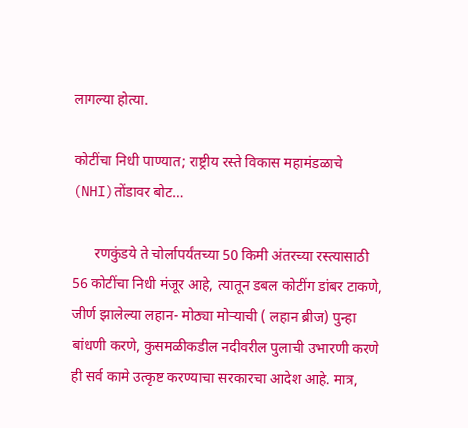लागल्या होत्या.

कोटींचा निधी पाण्यात; राष्ट्रीय रस्ते विकास महामंडळाचे (NHI)तोंडावर बोट…

      रणकुंडये ते चोर्लापर्यंतच्या 50 किमी अंतरच्या रस्त्यासाठी 56 कोटींचा निधी मंजूर आहे, त्यातून डबल कोटींग डांबर टाकणे, जीर्ण झालेल्या लहान- मोठ्या मोऱ्याची ( लहान ब्रीज) पुन्हा बांधणी करणे, कुसमळीकडील नदीवरील पुलाची उभारणी करणे ही सर्व कामे उत्कृष्ट करण्याचा सरकारचा आदेश आहे. मात्र,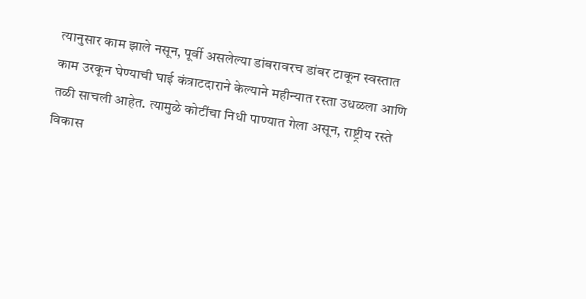त्यानुसार काम झाले नसून, पूर्वी असलेल्या डांबरावरच डांबर टाकून स्वस्तात काम उरकून घेण्याची घाई कंत्राटदाराने केल्याने महीन्यात रस्ता उधळला आणि तळी साचली आहेत. त्यामुळे कोटींचा निधी पाण्यात गेला असून, राष्ट्रीय रस्ते विकास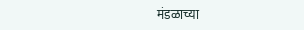मंडळाच्या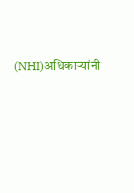(NHI)अधिकाऱ्यांनी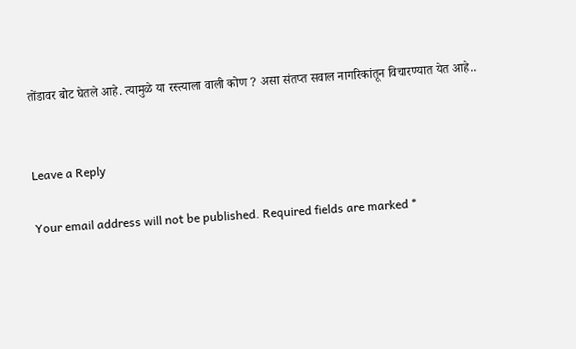तोंडावर बोट घेतले आहे. त्यामुळे या रस्त्याला वाली कोण ? असा संतप्त सवाल नागरिकांतून विचारण्यात येत आहे..


Leave a Reply

Your email address will not be published. Required fields are marked *